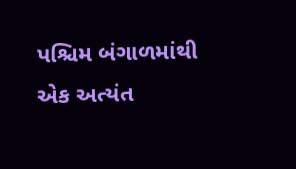પશ્ચિમ બંગાળમાંથી એક અત્યંત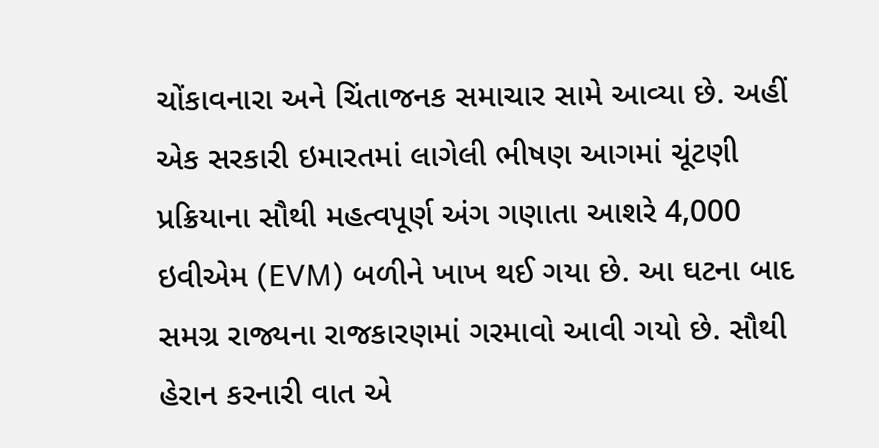ચોંકાવનારા અને ચિંતાજનક સમાચાર સામે આવ્યા છે. અહીં એક સરકારી ઇમારતમાં લાગેલી ભીષણ આગમાં ચૂંટણી પ્રક્રિયાના સૌથી મહત્વપૂર્ણ અંગ ગણાતા આશરે 4,000 ઇવીએમ (EVM) બળીને ખાખ થઈ ગયા છે. આ ઘટના બાદ સમગ્ર રાજ્યના રાજકારણમાં ગરમાવો આવી ગયો છે. સૌથી હેરાન કરનારી વાત એ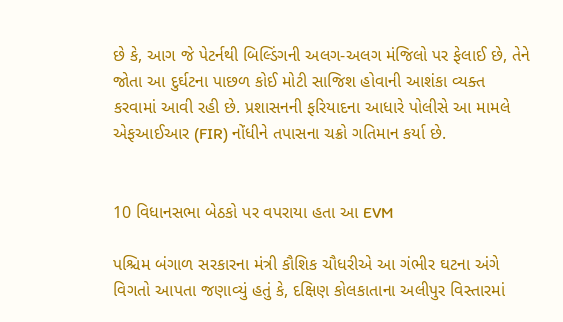છે કે, આગ જે પેટર્નથી બિલ્ડિંગની અલગ-અલગ મંજિલો પર ફેલાઈ છે, તેને જોતા આ દુર્ઘટના પાછળ કોઈ મોટી સાજિશ હોવાની આશંકા વ્યક્ત કરવામાં આવી રહી છે. પ્રશાસનની ફરિયાદના આધારે પોલીસે આ મામલે એફઆઈઆર (FIR) નોંધીને તપાસના ચક્રો ગતિમાન કર્યા છે.


10 વિધાનસભા બેઠકો પર વપરાયા હતા આ EVM

પશ્ચિમ બંગાળ સરકારના મંત્રી કૌશિક ચૌધરીએ આ ગંભીર ઘટના અંગે વિગતો આપતા જણાવ્યું હતું કે, દક્ષિણ કોલકાતાના અલીપુર વિસ્તારમાં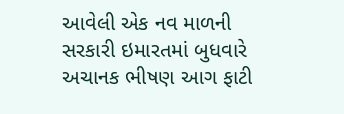આવેલી એક નવ માળની સરકારી ઇમારતમાં બુધવારે અચાનક ભીષણ આગ ફાટી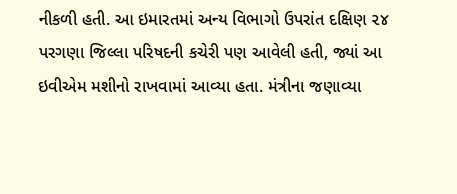નીકળી હતી. આ ઇમારતમાં અન્ય વિભાગો ઉપરાંત દક્ષિણ ૨૪ પરગણા જિલ્લા પરિષદની કચેરી પણ આવેલી હતી, જ્યાં આ ઇવીએમ મશીનો રાખવામાં આવ્યા હતા. મંત્રીના જણાવ્યા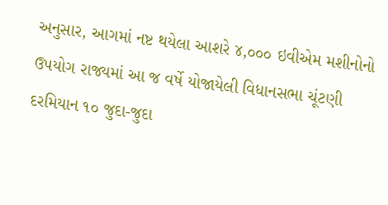અનુસાર, આગમાં નષ્ટ થયેલા આશરે ૪,૦૦૦ ઇવીએમ મશીનોનો ઉપયોગ રાજ્યમાં આ જ વર્ષે યોજાયેલી વિધાનસભા ચૂંટણી દરમિયાન ૧૦ જુદા-જુદા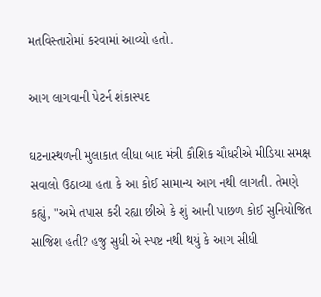મતવિસ્તારોમાં કરવામાં આવ્યો હતો.

આગ લાગવાની પેટર્ન શંકાસ્પદ

ઘટનાસ્થળની મુલાકાત લીધા બાદ મંત્રી કૌશિક ચૌધરીએ મીડિયા સમક્ષ સવાલો ઉઠાવ્યા હતા કે આ કોઈ સામાન્ય આગ નથી લાગતી. તેમણે કહ્યું, "અમે તપાસ કરી રહ્યા છીએ કે શું આની પાછળ કોઈ સુનિયોજિત સાજિશ હતી? હજુ સુધી એ સ્પષ્ટ નથી થયું કે આગ સીધી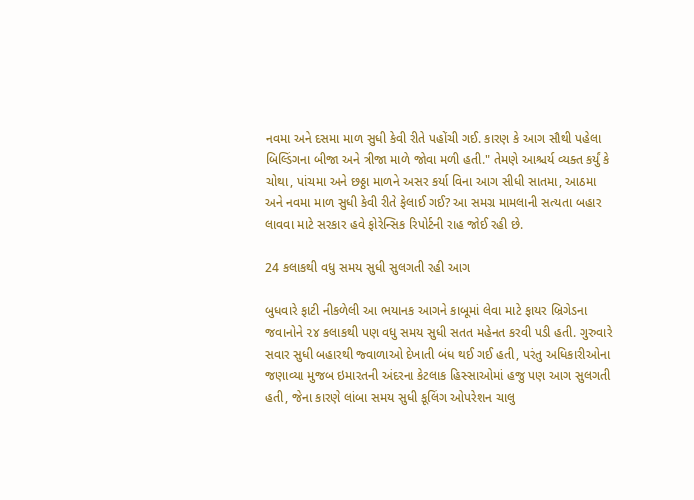નવમા અને દસમા માળ સુધી કેવી રીતે પહોંચી ગઈ. કારણ કે આગ સૌથી પહેલા બિલ્ડિંગના બીજા અને ત્રીજા માળે જોવા મળી હતી." તેમણે આશ્ચર્ય વ્યક્ત કર્યું કે ચોથા, પાંચમા અને છઠ્ઠા માળને અસર કર્યા વિના આગ સીધી સાતમા, આઠમા અને નવમા માળ સુધી કેવી રીતે ફેલાઈ ગઈ? આ સમગ્ર મામલાની સત્યતા બહાર લાવવા માટે સરકાર હવે ફોરેન્સિક રિપોર્ટની રાહ જોઈ રહી છે.

24 કલાકથી વધુ સમય સુધી સુલગતી રહી આગ

બુધવારે ફાટી નીકળેલી આ ભયાનક આગને કાબૂમાં લેવા માટે ફાયર બ્રિગેડના જવાનોને ૨૪ કલાકથી પણ વધુ સમય સુધી સતત મહેનત કરવી પડી હતી. ગુરુવારે સવાર સુધી બહારથી જ્વાળાઓ દેખાતી બંધ થઈ ગઈ હતી, પરંતુ અધિકારીઓના જણાવ્યા મુજબ ઇમારતની અંદરના કેટલાક હિસ્સાઓમાં હજુ પણ આગ સુલગતી હતી, જેના કારણે લાંબા સમય સુધી કૂલિંગ ઓપરેશન ચાલુ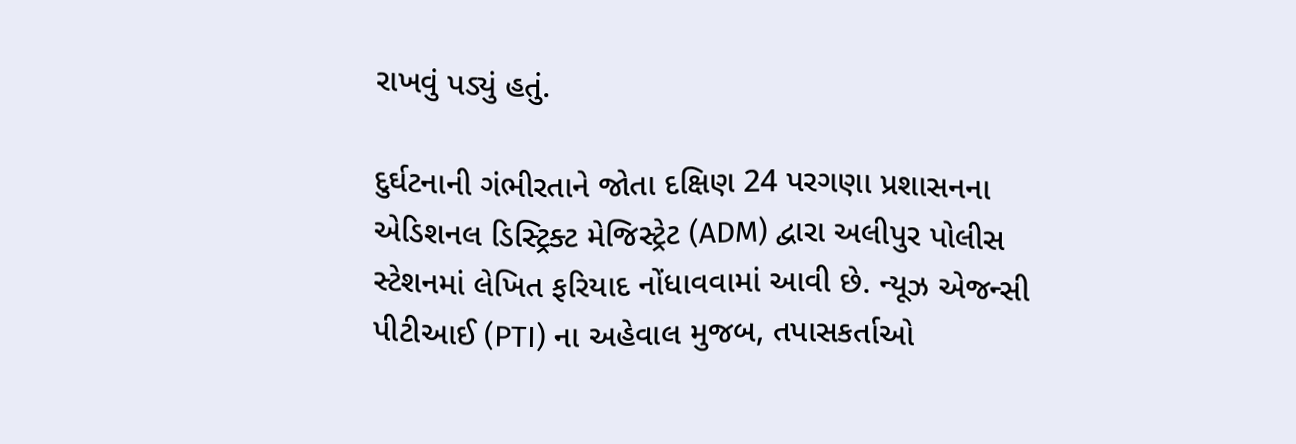રાખવું પડ્યું હતું.

દુર્ઘટનાની ગંભીરતાને જોતા દક્ષિણ 24 પરગણા પ્રશાસનના એડિશનલ ડિસ્ટ્રિક્ટ મેજિસ્ટ્રેટ (ADM) દ્વારા અલીપુર પોલીસ સ્ટેશનમાં લેખિત ફરિયાદ નોંધાવવામાં આવી છે. ન્યૂઝ એજન્સી પીટીઆઈ (PTI) ના અહેવાલ મુજબ, તપાસકર્તાઓ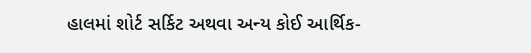હાલમાં શોર્ટ સર્કિટ અથવા અન્ય કોઈ આર્થિક-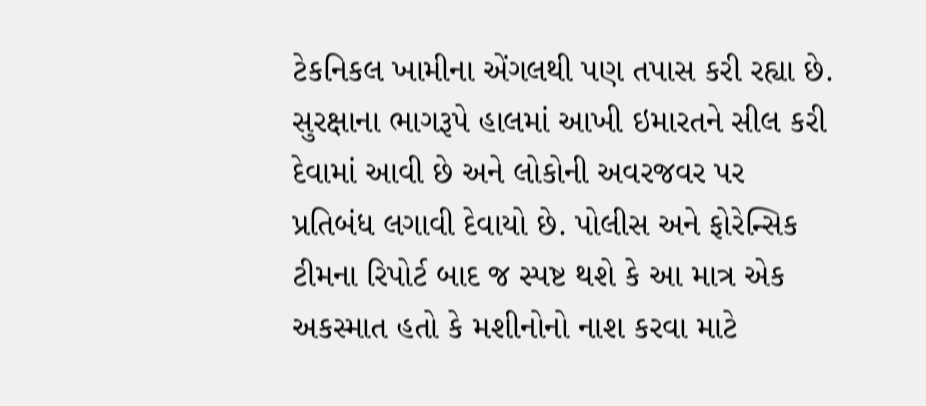ટેકનિકલ ખામીના એંગલથી પણ તપાસ કરી રહ્યા છે. સુરક્ષાના ભાગરૂપે હાલમાં આખી ઇમારતને સીલ કરી દેવામાં આવી છે અને લોકોની અવરજવર પર પ્રતિબંધ લગાવી દેવાયો છે. પોલીસ અને ફોરેન્સિક ટીમના રિપોર્ટ બાદ જ સ્પષ્ટ થશે કે આ માત્ર એક અકસ્માત હતો કે મશીનોનો નાશ કરવા માટે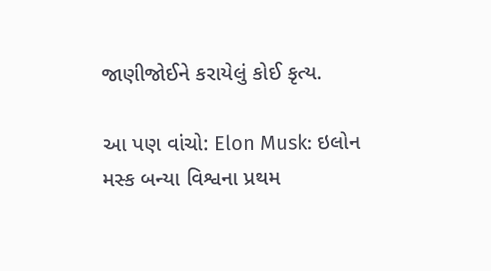જાણીજોઈને કરાયેલું કોઈ કૃત્ય.

આ પણ વાંચો: Elon Musk: ઇલોન મસ્ક બન્યા વિશ્વના પ્રથમ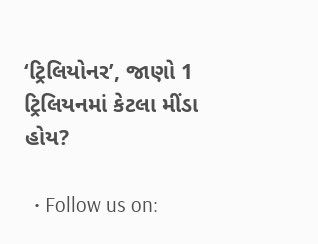‘ટ્રિલિયોનર’, જાણો 1 ટ્રિલિયનમાં કેટલા મીંડા હોય?

  • Follow us on: